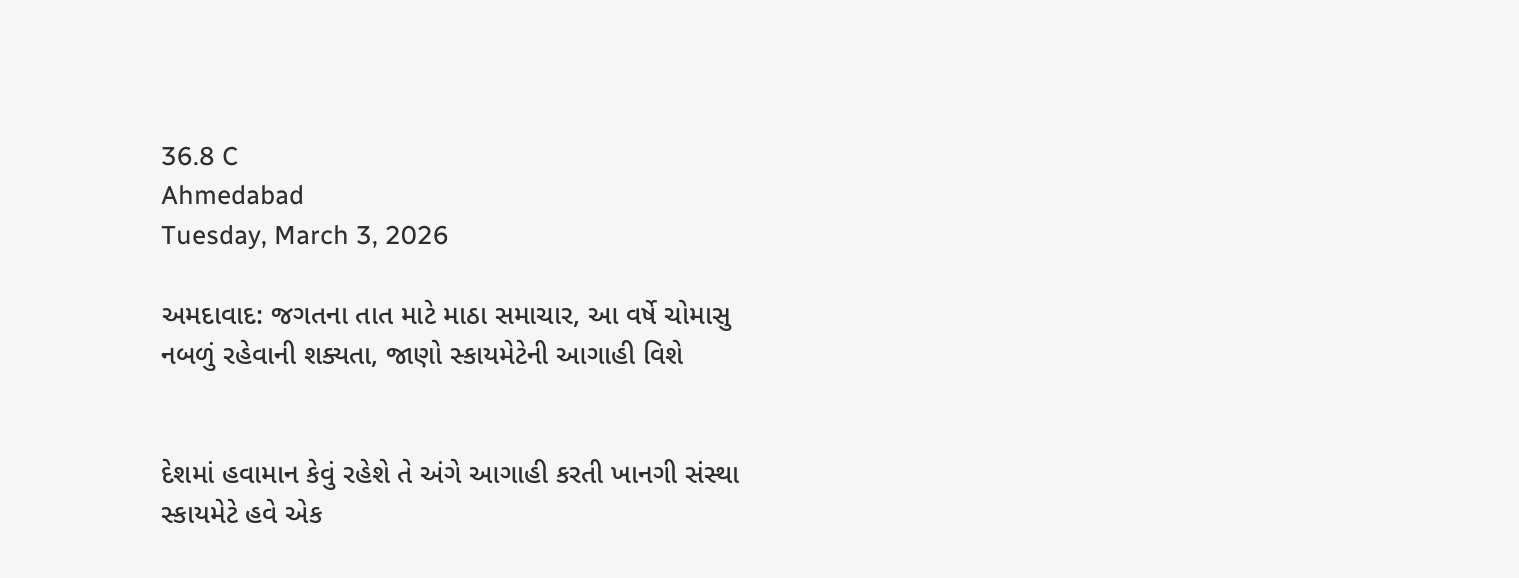36.8 C
Ahmedabad
Tuesday, March 3, 2026

અમદાવાદ: જગતના તાત માટે માઠા સમાચાર, આ વર્ષે ચોમાસુ નબળું રહેવાની શક્યતા, જાણો સ્કાયમેટેની આગાહી વિશે


દેશમાં હવામાન કેવું રહેશે તે અંગે આગાહી કરતી ખાનગી સંસ્થા સ્કાયમેટે હવે એક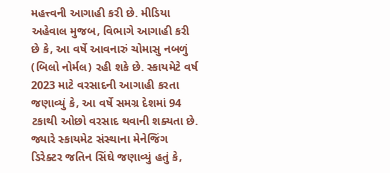મહત્ત્વની આગાહી કરી છે. મીડિયા અહેવાલ મુજબ, વિભાગે આગાહી કરી છે કે, આ વર્ષે આવનારું ચોમાસુ નબળું (બિલો નોર્મલ) રહી શકે છે. સ્કાયમેટે વર્ષ 2023 માટે વરસાદની આગાહી કરતા જણાવ્યું કે, આ વર્ષે સમગ્ર દેશમાં 94 ટકાથી ઓછો વરસાદ થવાની શક્યતા છે. જ્યારે સ્કાયમેટ સંસ્થાના મેનેજિંગ ડિરેક્ટર જતિન સિંઘે જણાવ્યું હતું કે,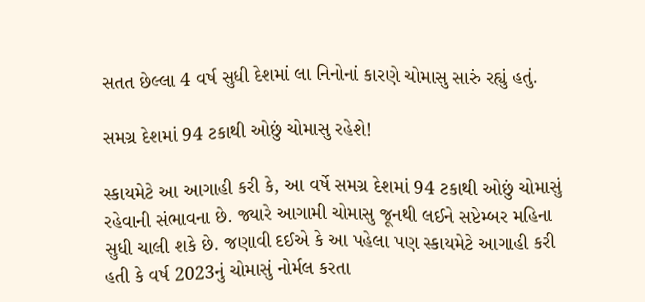સતત છેલ્લા 4 વર્ષ સુધી દેશમાં લા નિનોનાં કારણે ચોમાસુ સારું રહ્યું હતું.

સમગ્ર દેશમાં 94 ટકાથી ઓછું ચોમાસુ રહેશે!

સ્કાયમેટે આ આગાહી કરી કે, આ વર્ષે સમગ્ર દેશમાં 94 ટકાથી ઓછું ચોમાસું રહેવાની સંભાવના છે. જ્યારે આગામી ચોમાસુ જૂનથી લઈને સપ્ટેમ્બર મહિના સુધી ચાલી શકે છે. જણાવી દઈએ કે આ પહેલા પણ સ્કાયમેટે આગાહી કરી હતી કે વર્ષ 2023નું ચોમાસું નોર્મલ કરતા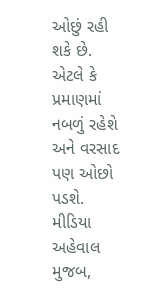ઓછું રહી શકે છે. એટલે કે પ્રમાણમાં નબળું રહેશે અને વરસાદ પણ ઓછો પડશે. મીડિયા અહેવાલ મુજબ,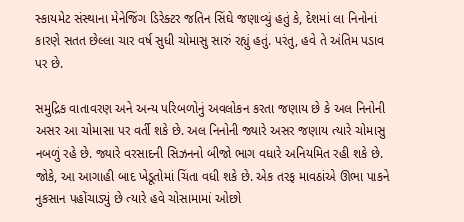સ્કાયમેટ સંસ્થાના મેનેજિંગ ડિરેક્ટર જતિન સિંઘે જણાવ્યું હતું કે, દેશમાં લા નિનોનાં કારણે સતત છેલ્લા ચાર વર્ષ સુધી ચોમાસુ સારું રહ્યું હતું. પરંતુ, હવે તે અંતિમ પડાવ પર છે.

સમુદ્રિક વાતાવરણ અને અન્ય પરિબળોનું અવલોકન કરતા જણાય છે કે અલ નિનોની અસર આ ચોમાસા પર વર્તી શકે છે. અલ નિનોની જ્યારે અસર જણાય ત્યારે ચોમાસુ નબળું રહે છે. જ્યારે વરસાદની સિઝનનો બીજો ભાગ વધારે અનિયમિત રહી શકે છે. જોકે, આ આગાહી બાદ ખેડૂતોમાં ચિંતા વધી શકે છે. એક તરફ માવઠાંએ ઊભા પાકને નુકસાન પહોંચાડ્યું છે ત્યારે હવે ચોસામામાં ઓછો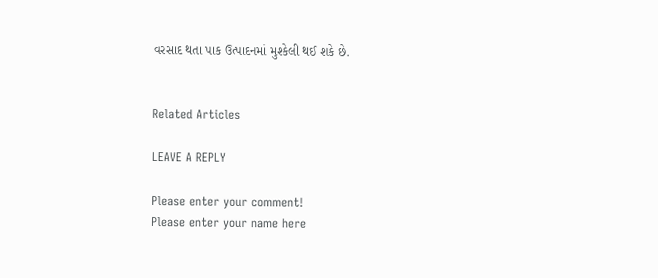વરસાદ થતા પાક ઉત્પાદનમાં મુશ્કેલી થઈ શકે છે.


Related Articles

LEAVE A REPLY

Please enter your comment!
Please enter your name here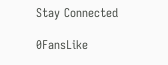Stay Connected

0FansLike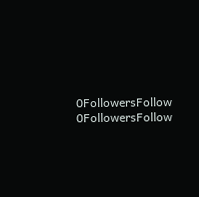0FollowersFollow
0FollowersFollow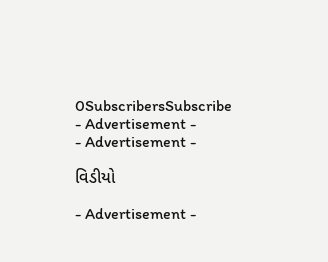0SubscribersSubscribe
- Advertisement -
- Advertisement -

વિડીયો

- Advertisement -